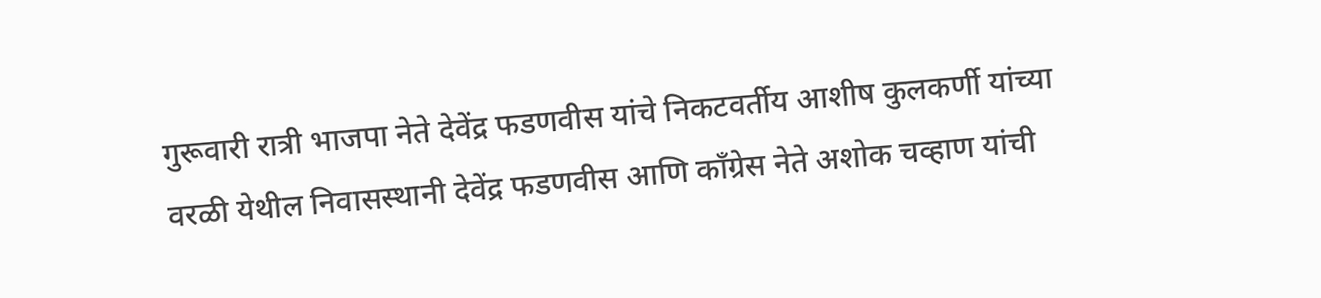गुरूवारी रात्री भाजपा नेते देवेंद्र फडणवीस यांचे निकटवर्तीय आशीष कुलकर्णी यांच्या वरळी येथील निवासस्थानी देवेंद्र फडणवीस आणि काँग्रेस नेते अशोक चव्हाण यांची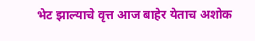भेट झाल्याचे वृत्त आज बाहेर येताच अशोक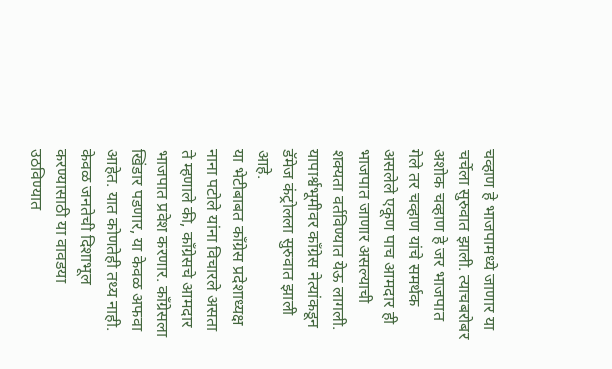चव्हाण हे भाजपामध्ये जाणार या चर्चेला सुरुवात झाली. त्याचबरोबर अशोक चव्हाण हे जर भाजपात गेले तर चव्हाण यांचे समर्थक असलेले एकूण पाच आमदार ही भाजपात जाणार असल्याची शक्यता वर्तविण्यात येऊ लागली. यापार्श्वभूमीवर काँग्रेस नेत्यांकडून डॅमेज कंट्रोलला सुरुवात झाली आहे.
या भेटीबाबत काँग्रेस प्रदेशाध्यक्ष नाना पटोले यांना विचारले असता ते म्हणाले की, काँग्रेसचे आमदार भाजपात प्रवेश करणार. काँग्रेसला खिंडार पडणार, या केवळ अफवा आहेत. यात कोणतेही तथ्य नाही. केवळ जनतेची दिशाभूल करण्यासाठी या वावडया उठविण्यात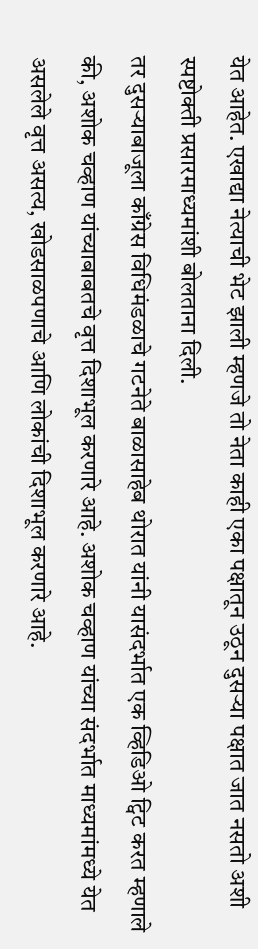येत आहेत. एखाद्या नेत्याची भेट झाली म्हणजे तो नेता काही एका पक्षातून उठून दुसऱ्या पक्षात जात नसतो अशी स्पष्टोक्ती प्रसारमाध्यमांशी बोलताना दिली.
तर दुसऱ्याबाजूला काँग्रेस विधिमंडळाचे गटनेते बाळासाहेब थोरात यांनी यासंदर्भात एक व्हिडिओ ट्विट करत म्हणाले की, अशोक चव्हाण यांच्याबाबतचे वृत्त दिशाभूल करणारे आहे. अशोक चव्हाण यांच्या संदर्भात माध्यमांमध्ये येत असलेले वृत्त असत्य, खोडसाळपणाचे आणि लोकांची दिशाभूल करणारे आहे.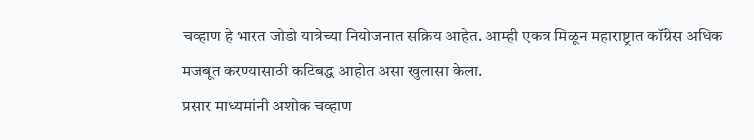चव्हाण हे भारत जोडो यात्रेच्या नियोजनात सक्रिय आहेत. आम्ही एकत्र मिळून महाराष्ट्रात कॉंग्रेस अधिक मजबूत करण्यासाठी कटिबद्ध आहोत असा खुलासा केला.
प्रसार माध्यमांनी अशोक चव्हाण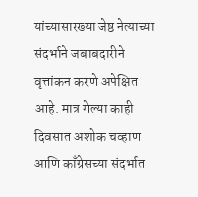यांच्यासारख्या जेष्ठ नेत्याच्या संदर्भाने जबाबदारीने वृत्तांकन करणे अपेक्षित आहे. मात्र गेल्या काही दिवसात अशोक चव्हाण आणि काँग्रेसच्या संदर्भात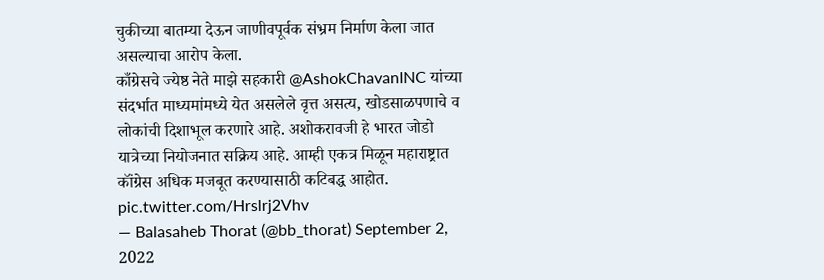चुकीच्या बातम्या देऊन जाणीवपूर्वक संभ्रम निर्माण केला जात असल्याचा आरोप केला.
काँग्रेसचे ज्येष्ठ नेते माझे सहकारी @AshokChavanINC यांच्या संदर्भात माध्यमांमध्ये येत असलेले वृत्त असत्य, खोडसाळपणाचे व लोकांची दिशाभूल करणारे आहे. अशोकरावजी हे भारत जोडो यात्रेच्या नियोजनात सक्रिय आहे. आम्ही एकत्र मिळून महाराष्ट्रात कॉंग्रेस अधिक मजबूत करण्यासाठी कटिबद्ध आहोत. pic.twitter.com/Hrslrj2Vhv
— Balasaheb Thorat (@bb_thorat) September 2, 2022